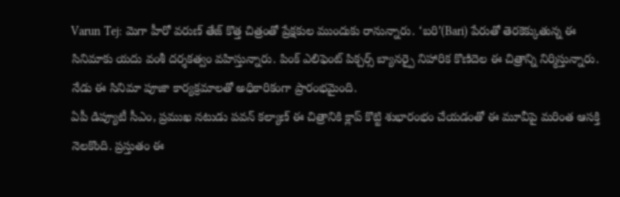Varun Tej: మెగా హీరో వరుణ్ తేజ్ కొత్త చిత్రంతో ప్రేక్షకుల ముందుకు రానున్నారు. ‘బరి’(Bari) పేరుతో తెరకెక్కుతున్న ఈ సినిమాకు యదు వంశీ దర్శకత్వం వహిస్తున్నారు. పింక్ ఎలిఫెంట్ పిక్చర్స్ బ్యానర్పై నిహారిక కొణిదెల ఈ చిత్రాన్ని నిర్మిస్తున్నారు. నేడు ఈ సినిమా పూజా కార్యక్రమాలతో అధికారికంగా ప్రారంభమైంది.
ఏపీ డిప్యూటీ సీఎం, ప్రముఖ నటుడు పవన్ కల్యాణ్ ఈ చిత్రానికి క్లాప్ కొట్టి శుభారంభం చేయడంతో ఈ మూవీపై మరింత ఆసక్తి నెలకొంది. ప్రస్తుతం ఈ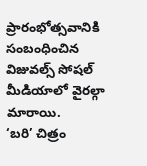ప్రారంభోత్సవానికి సంబంధించిన విజువల్స్ సోషల్ మీడియాలో వైరల్గా మారాయి.
‘బరి’ చిత్రం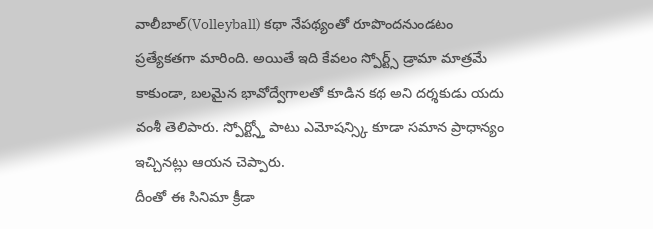వాలీబాల్(Volleyball) కథా నేపథ్యంతో రూపొందనుండటం ప్రత్యేకతగా మారింది. అయితే ఇది కేవలం స్పోర్ట్స్ డ్రామా మాత్రమే కాకుండా, బలమైన భావోద్వేగాలతో కూడిన కథ అని దర్శకుడు యదు వంశీ తెలిపారు. స్పోర్ట్స్తో పాటు ఎమోషన్స్కి కూడా సమాన ప్రాధాన్యం ఇచ్చినట్లు ఆయన చెప్పారు.
దీంతో ఈ సినిమా క్రీడా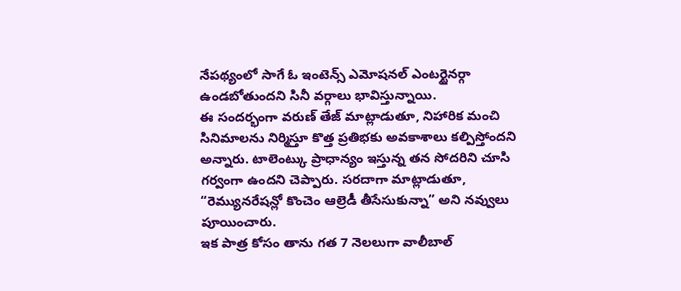నేపథ్యంలో సాగే ఓ ఇంటెన్స్ ఎమోషనల్ ఎంటర్టైనర్గా ఉండబోతుందని సినీ వర్గాలు భావిస్తున్నాయి.
ఈ సందర్భంగా వరుణ్ తేజ్ మాట్లాడుతూ, నిహారిక మంచి సినిమాలను నిర్మిస్తూ కొత్త ప్రతిభకు అవకాశాలు కల్పిస్తోందని అన్నారు. టాలెంట్కు ప్రాధాన్యం ఇస్తున్న తన సోదరిని చూసి గర్వంగా ఉందని చెప్పారు. సరదాగా మాట్లాడుతూ, “రెమ్యునరేషన్లో కొంచెం ఆల్రెడీ తీసేసుకున్నా” అని నవ్వులు పూయించారు.
ఇక పాత్ర కోసం తాను గత 7 నెలలుగా వాలీబాల్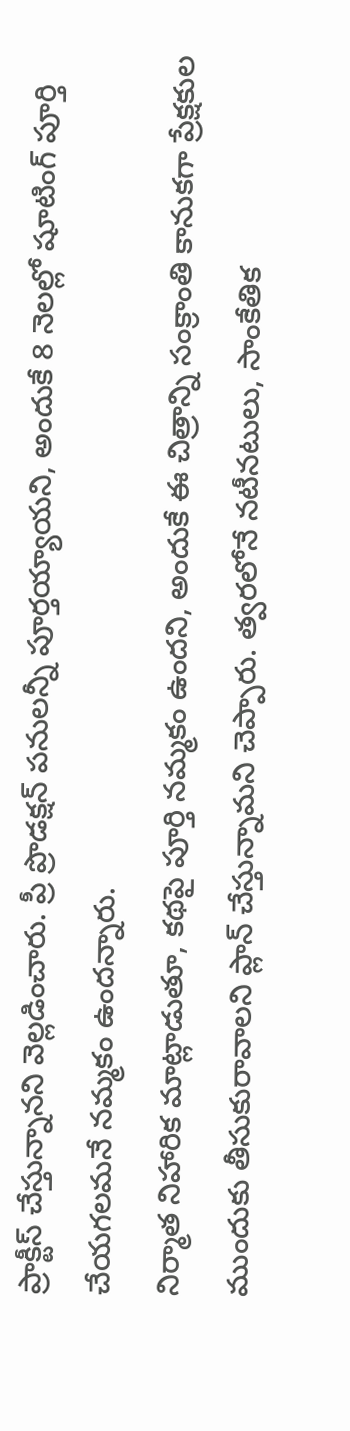ప్రాక్టీస్ చేస్తున్నానని వెల్లడించారు. ప్రీ ప్రొడక్షన్ పనులన్నీ పూర్తయ్యాయని, అందుకే 8 నెలల్లో షూటింగ్ పూర్తి చేయగలమనే నమ్మకం ఉందన్నారు.
నిర్మాత నిహారిక మాట్లాడుతూ, కథపై పూర్తి నమ్మకం ఉందని, అందుకే ఈ చిత్రాన్ని సంక్రాంతి కానుకగా ప్రేక్షకుల ముందుకు తీసుకురావాలని ప్లాన్ చేస్తున్నామని చెప్పారు. త్వరలోనే నటీనటులు, సాంకేతిక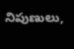నిపుణులు,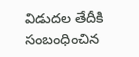విడుదల తేదీకి సంబంధించిన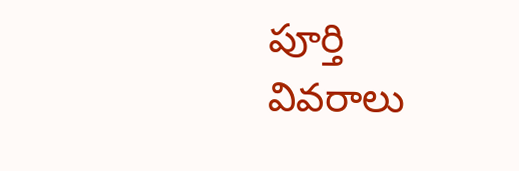పూర్తి వివరాలు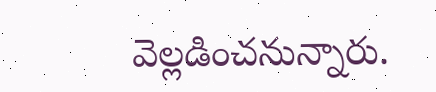వెల్లడించనున్నారు.